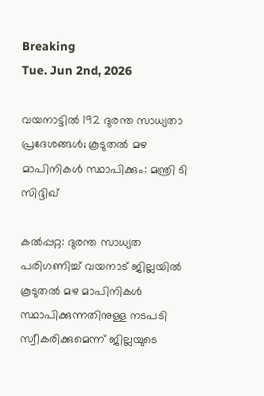Breaking
Tue. Jun 2nd, 2026

വയനാട്ടിൽ 192 ദുരന്ത സാധ്യതാ പ്രദേശങ്ങള്‍; കൂടുതല്‍ മഴ മാപിനികള്‍ സ്ഥാപിക്കും: മന്ത്രി ടി സിദ്ദിഖ്

കൽപ്പറ്റ: ദുരന്ത സാധ്യത പരിഗണിച്ച് വയനാട് ജില്ലയില്‍ കൂടുതല്‍ മഴ മാപിനികള്‍ സ്ഥാപിക്കുന്നതിനുള്ള നടപടി സ്വീകരിക്കുമെന്ന് ജില്ലയുടെ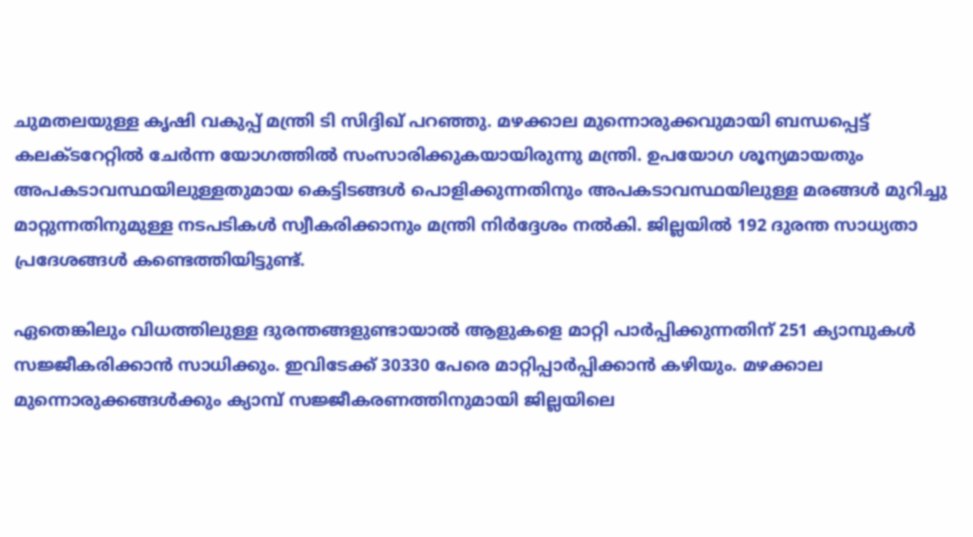ചുമതലയുള്ള കൃഷി വകുപ്പ് മന്ത്രി ടി സിദ്ദിഖ് പറഞ്ഞു. മഴക്കാല മുന്നൊരുക്കവുമായി ബന്ധപ്പെട്ട് കലക്ടറേറ്റിൽ ചേര്‍ന്ന യോഗത്തില്‍ സംസാരിക്കുകയായിരുന്നു മന്ത്രി. ഉപയോഗ ശൂന്യമായതും അപകടാവസ്ഥയിലുള്ളതുമായ കെട്ടിടങ്ങള്‍ പൊളിക്കുന്നതിനും അപകടാവസ്ഥയിലുള്ള മരങ്ങള്‍ മുറിച്ചു മാറ്റുന്നതിനുമുള്ള നടപടികള്‍ സ്വീകരിക്കാനും മന്ത്രി നിര്‍ദ്ദേശം നല്‍കി. ജില്ലയില്‍ 192 ദുരന്ത സാധ്യതാ പ്രദേശങ്ങള്‍ കണ്ടെത്തിയിട്ടുണ്ട്.

ഏതെങ്കിലും വിധത്തിലുള്ള ദുരന്തങ്ങളുണ്ടായാല്‍ ആളുകളെ മാറ്റി പാര്‍പ്പിക്കുന്നതിന് 251 ക്യാമ്പുകള്‍ സജ്ജീകരിക്കാന്‍ സാധിക്കും. ഇവിടേക്ക് 30330 പേരെ മാറ്റിപ്പാര്‍പ്പിക്കാന്‍ കഴിയും. മഴക്കാല മുന്നൊരുക്കങ്ങള്‍ക്കും ക്യാമ്പ് സജ്ജീകരണത്തിനുമായി ജില്ലയിലെ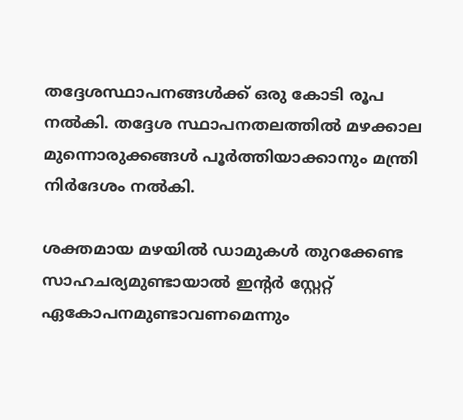തദ്ദേശസ്ഥാപനങ്ങള്‍ക്ക് ഒരു കോടി രൂപ നല്‍കി. തദ്ദേശ സ്ഥാപനതലത്തില്‍ മഴക്കാല മുന്നൊരുക്കങ്ങള്‍ പൂര്‍ത്തിയാക്കാനും മന്ത്രി നിര്‍ദേശം നല്‍കി.

ശക്തമായ മഴയില്‍ ഡാമുകള്‍ തുറക്കേണ്ട സാഹചര്യമുണ്ടായാല്‍ ഇന്റര്‍ സ്റ്റേറ്റ് ഏകോപനമുണ്ടാവണമെന്നും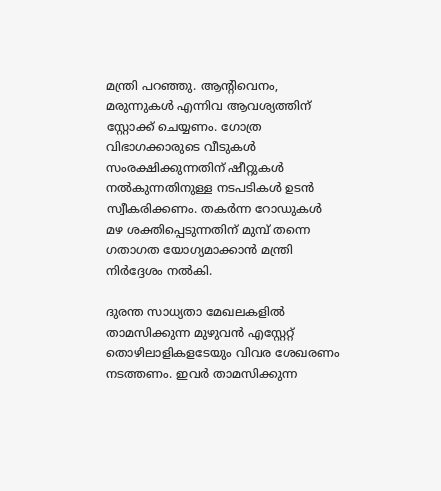മന്ത്രി പറഞ്ഞു. ആന്റിവെനം, മരുന്നുകള്‍ എന്നിവ ആവശ്യത്തിന് സ്റ്റോക്ക് ചെയ്യണം. ഗോത്ര വിഭാഗക്കാരുടെ വീടുകള്‍ സംരക്ഷിക്കുന്നതിന് ഷീറ്റുകള്‍ നല്‍കുന്നതിനുള്ള നടപടികള്‍ ഉടന്‍ സ്വീകരിക്കണം. തകര്‍ന്ന റോഡുകള്‍ മഴ ശക്തിപ്പെടുന്നതിന് മുമ്പ് തന്നെ ഗതാഗത യോഗ്യമാക്കാന്‍ മന്ത്രി നിര്‍ദ്ദേശം നല്‍കി.

ദുരന്ത സാധ്യതാ മേഖലകളില്‍ താമസിക്കുന്ന മുഴുവന്‍ എസ്റ്റേറ്റ് തൊഴിലാളികളടേയും വിവര ശേഖരണം നടത്തണം. ഇവര്‍ താമസിക്കുന്ന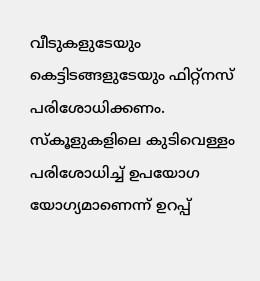വീടുകളുടേയും കെട്ടിടങ്ങളുടേയും ഫിറ്റ്നസ് പരിശോധിക്കണം. സ്‌കൂളുകളിലെ കുടിവെള്ളം പരിശോധിച്ച് ഉപയോഗ യോഗ്യമാണെന്ന് ഉറപ്പ്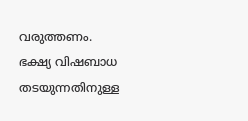വരുത്തണം. ഭക്ഷ്യ വിഷബാധ തടയുന്നതിനുള്ള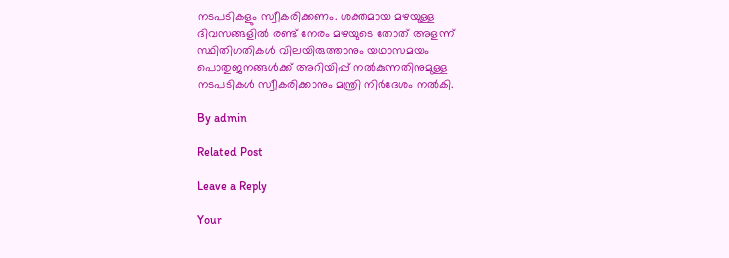നടപടികളും സ്വീകരിക്കണം. ശക്തമായ മഴയുള്ള ദിവസങ്ങളില്‍ രണ്ട് നേരം മഴയുടെ തോത് അളന്ന് സ്ഥിതിഗതികള്‍ വിലയിരുത്താനും യഥാസമയം പൊതുജനങ്ങള്‍ക്ക് അറിയിപ്പ് നല്‍കുന്നതിനുമുള്ള നടപടികള്‍ സ്വീകരിക്കാനും മന്ത്രി നിര്‍ദേശം നല്‍കി.

By admin

Related Post

Leave a Reply

Your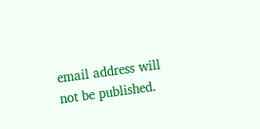email address will not be published.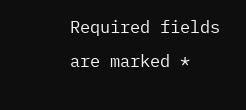Required fields are marked *